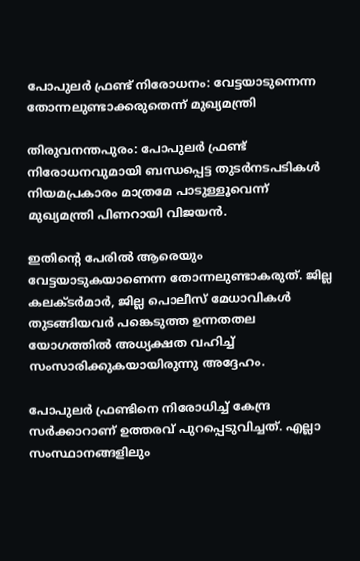പോപുലര്‍ ഫ്രണ്ട് നിരോധനം: വേട്ടയാടുന്നെന്ന തോന്നലുണ്ടാക്കരുതെന്ന് മുഖ്യമന്ത്രി

തിരുവനന്തപുരം: പോപുലര്‍ ഫ്രണ്ട് നിരോധനവുമായി ബന്ധപ്പെട്ട തുടര്‍നടപടികള്‍ നിയമപ്രകാരം മാത്രമേ പാടുള്ളൂവെന്ന് മുഖ്യമന്ത്രി പിണറായി വിജയന്‍.

ഇതിന്‍റെ പേരില്‍ ആരെയും വേട്ടയാടുകയാണെന്ന തോന്നലുണ്ടാകരുത്. ജില്ല കലക്ടര്‍മാര്‍, ജില്ല പൊലീസ് മേധാവികള്‍ തുടങ്ങിയവര്‍ പങ്കെടുത്ത ഉന്നതതല യോഗത്തില്‍ അധ്യക്ഷത വഹിച്ച്‌ സംസാരിക്കുകയായിരുന്നു അദ്ദേഹം.

പോപുലര്‍ ഫ്രണ്ടിനെ നിരോധിച്ച്‌ കേന്ദ്ര സര്‍ക്കാറാണ് ഉത്തരവ് പുറപ്പെടുവിച്ചത്. എല്ലാ സംസ്ഥാനങ്ങളിലും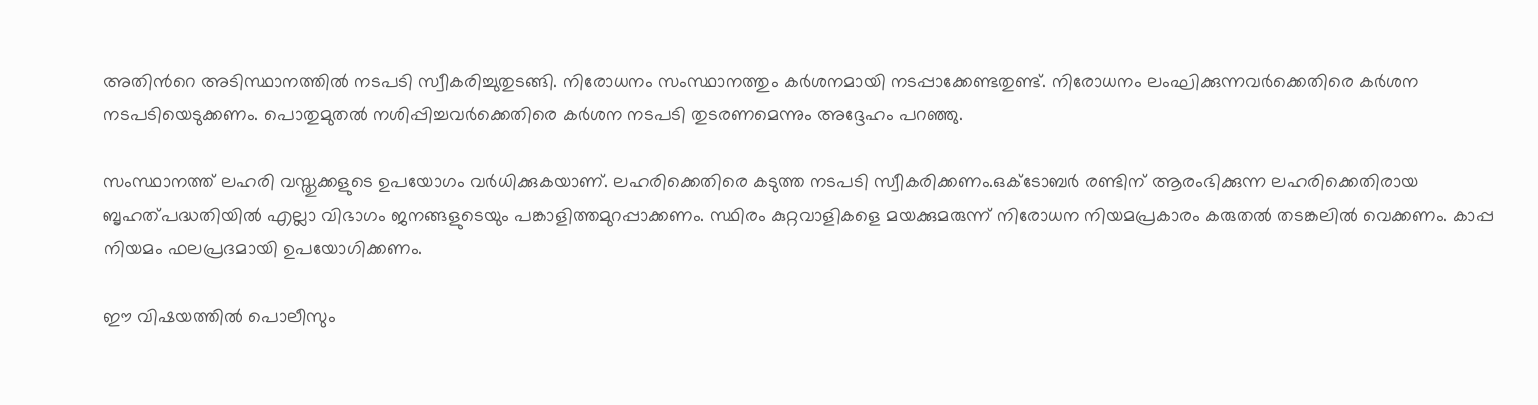അതിന്‍റെ അടിസ്ഥാനത്തില്‍ നടപടി സ്വീകരിച്ചുതുടങ്ങി. നിരോധനം സംസ്ഥാനത്തും കര്‍ശനമായി നടപ്പാക്കേണ്ടതുണ്ട്. നിരോധനം ലംഘിക്കുന്നവര്‍ക്കെതിരെ കര്‍ശന നടപടിയെടുക്കണം. പൊതുമുതല്‍ നശിപ്പിച്ചവര്‍ക്കെതിരെ കര്‍ശന നടപടി തുടരണമെന്നും അദ്ദേഹം പറഞ്ഞു.

സംസ്ഥാനത്ത് ലഹരി വസ്തുക്കളുടെ ഉപയോഗം വര്‍ധിക്കുകയാണ്. ലഹരിക്കെതിരെ കടുത്ത നടപടി സ്വീകരിക്കണം.ഒക്ടോബര്‍ രണ്ടിന് ആരംഭിക്കുന്ന ലഹരിക്കെതിരായ ബൃഹത്പദ്ധതിയില്‍ എല്ലാ വിഭാഗം ജനങ്ങളുടെയും പങ്കാളിത്തമുറപ്പാക്കണം. സ്ഥിരം കുറ്റവാളികളെ മയക്കുമരുന്ന് നിരോധന നിയമപ്രകാരം കരുതല്‍ തടങ്കലില്‍ വെക്കണം. കാപ്പ നിയമം ഫലപ്രദമായി ഉപയോഗിക്കണം.

ഈ വിഷയത്തില്‍ പൊലീസും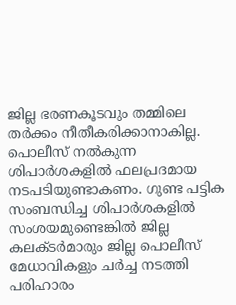ജില്ല ഭരണകൂടവും തമ്മിലെ തര്‍ക്കം നീതീകരിക്കാനാകില്ല. പൊലീസ് നല്‍കുന്ന ശിപാര്‍ശകളില്‍ ഫലപ്രദമായ നടപടിയുണ്ടാകണം. ഗുണ്ട പട്ടിക സംബന്ധിച്ച ശിപാര്‍ശകളില്‍ സംശയമുണ്ടെങ്കില്‍ ജില്ല കലക്ടര്‍മാരും ജില്ല പൊലീസ് മേധാവികളും ചര്‍ച്ച നടത്തി പരിഹാരം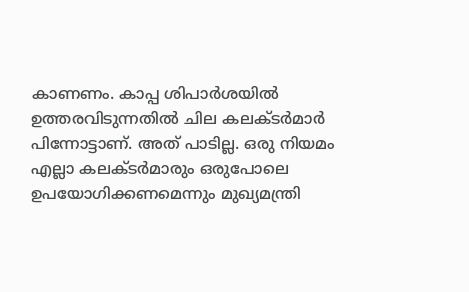കാണണം. കാപ്പ ശിപാര്‍ശയില്‍ ഉത്തരവിടുന്നതില്‍ ചില കലക്ടര്‍മാര്‍ പിന്നോട്ടാണ്. അത് പാടില്ല. ഒരു നിയമം എല്ലാ കലക്ടര്‍മാരും ഒരുപോലെ ഉപയോഗിക്കണമെന്നും മുഖ്യമന്ത്രി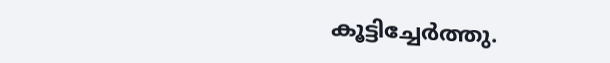കൂട്ടിച്ചേര്‍ത്തു.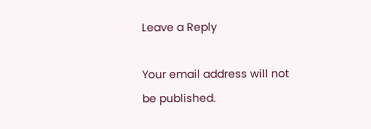Leave a Reply

Your email address will not be published.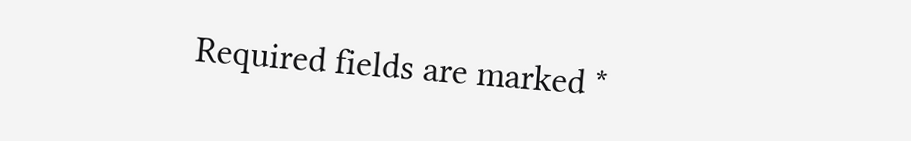Required fields are marked *